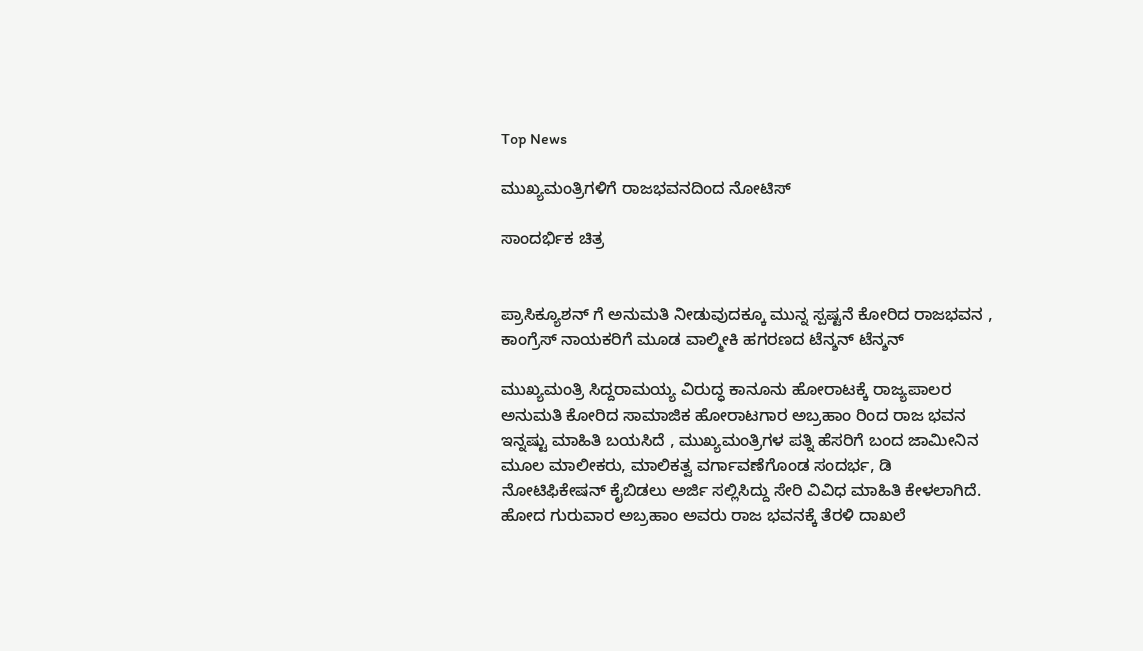Top News

ಮುಖ್ಯಮಂತ್ರಿಗಳಿಗೆ ರಾಜಭವನದಿಂದ ನೋಟಿಸ್

ಸಾಂದರ್ಭಿಕ ಚಿತ್ರ


ಪ್ರಾಸಿಕ್ಯೂಶನ್ ಗೆ ಅನುಮತಿ ನೀಡುವುದಕ್ಕೂ ಮುನ್ನ ಸ್ಪಷ್ಟನೆ ಕೋರಿದ ರಾಜಭವನ , ಕಾಂಗ್ರೆಸ್ ನಾಯಕರಿಗೆ ಮೂಡ ವಾಲ್ಮೀಕಿ ಹಗರಣದ ಟೆನ್ಶನ್ ಟೆನ್ಶನ್

ಮುಖ್ಯಮಂತ್ರಿ ಸಿದ್ದರಾಮಯ್ಯ ವಿರುದ್ಧ ಕಾನೂನು ಹೋರಾಟಕ್ಕೆ ರಾಜ್ಯಪಾಲರ ಅನುಮತಿ ಕೋರಿದ ಸಾಮಾಜಿಕ ಹೋರಾಟಗಾರ ಅಬ್ರಹಾಂ ರಿಂದ ರಾಜ ಭವನ ಇನ್ನಷ್ಟು ಮಾಹಿತಿ ಬಯಸಿದೆ , ಮುಖ್ಯಮಂತ್ರಿಗಳ ಪತ್ನಿ ಹೆಸರಿಗೆ ಬಂದ ಜಾಮೀನಿನ ಮೂಲ ಮಾಲೀಕರು, ಮಾಲಿಕತ್ವ ವರ್ಗಾವಣೆಗೊಂಡ ಸಂದರ್ಭ, ಡಿ ನೋಟಿಫಿಕೇಷನ್ ಕೈಬಿಡಲು ಅರ್ಜಿ ಸಲ್ಲಿಸಿದ್ದು ಸೇರಿ ವಿವಿಧ ಮಾಹಿತಿ ಕೇಳಲಾಗಿದೆ. ಹೋದ ಗುರುವಾರ ಅಬ್ರಹಾಂ ಅವರು ರಾಜ ಭವನಕ್ಕೆ ತೆರಳಿ ದಾಖಲೆ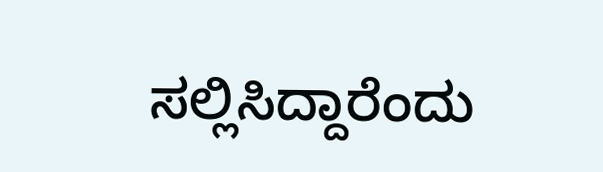ಸಲ್ಲಿಸಿದ್ದಾರೆಂದು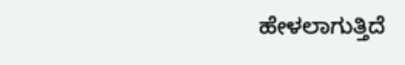ಹೇಳಲಾಗುತ್ತಿದೆ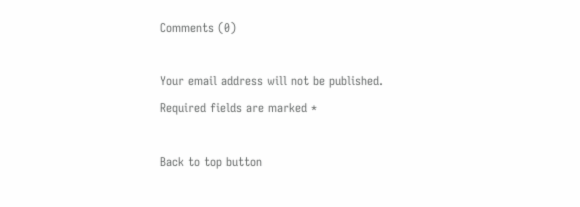Comments (0)

Your email address will not be published. Required fields are marked *

Back to top button